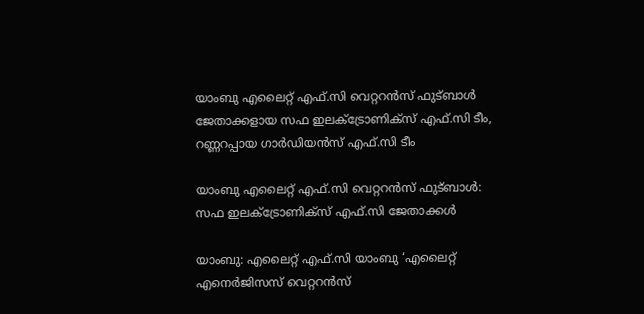യാംബു എലൈറ്റ് എഫ്.സി വെറ്ററൻസ് ഫുട്ബാൾ ജേതാക്കളായ സഫ ഇലക്ട്രോണിക്സ് എഫ്.സി ടീം, റണ്ണറപ്പായ ഗാർഡിയൻസ് എഫ്.സി ടീം

യാംബു എലൈറ്റ് എഫ്.സി വെറ്ററൻസ് ഫുട്ബാൾ: സഫ ഇലക്ട്രോണിക്സ് എഫ്.സി ജേതാക്കൾ

യാംബു: എലൈറ്റ് എഫ്.സി യാംബു ‘എലൈറ്റ് എനെർജിസസ് വെറ്ററൻസ്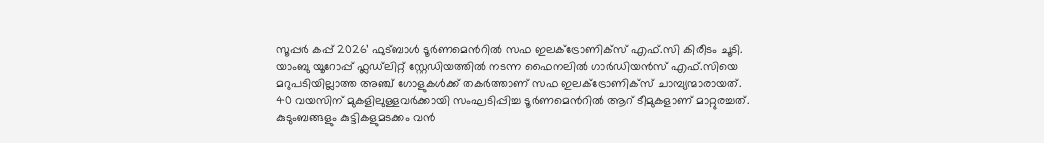സൂപ്പർ കപ്പ് 2026’ ഫുട്ബാൾ ടൂർണമെൻറിൽ സഫ ഇലക്ട്രോണിക്സ് എഫ്.സി കിരീടം ചൂടി. യാംബു യൂറോപ്പ് ഫ്ലഡ്‌ലിറ്റ് സ്റ്റേഡിയത്തിൽ നടന്ന ഫൈനലിൽ ഗാർഡിയൻസ് എഫ്.സിയെ മറുപടിയില്ലാത്ത അഞ്ച് ഗോളുകൾക്ക് തകർത്താണ് സഫ ഇലക്ട്രോണിക്സ് ചാമ്പ്യന്മാരായത്. 40 വയസിന് മുകളിലുള്ളവർക്കായി സംഘടിപ്പിച്ച ടൂർണമെൻറിൽ ആറ് ടീമുകളാണ് മാറ്റുരച്ചത്. കുടുംബങ്ങളും കുട്ടികളുമടക്കം വൻ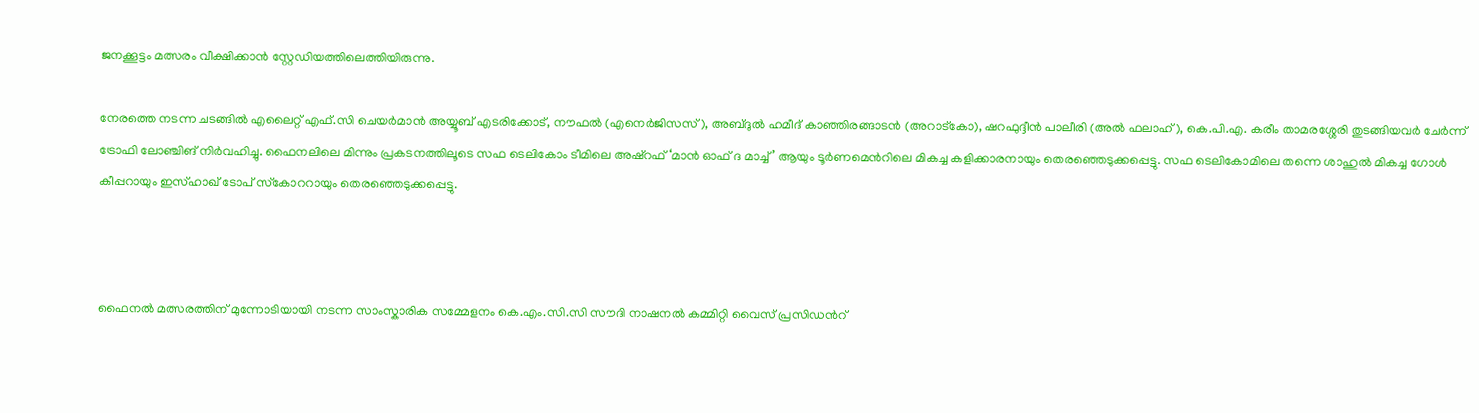ജനക്കൂട്ടം മത്സരം വീക്ഷിക്കാൻ സ്റ്റേഡിയത്തിലെത്തിയിരുന്നു.

നേരത്തെ നടന്ന ചടങ്ങിൽ എലൈറ്റ് എഫ്.സി ചെയർമാൻ അയ്യൂബ് എടരിക്കോട്, നൗഫൽ (എനെർജിസസ്), അബ്ദുൽ ഹമീദ് കാഞ്ഞിരങ്ങാടൻ (അറാട്കോ), ഷറഫുദ്ദീൻ പാലീരി (അൽ ഫലാഹ്), കെ.പി.എ. കരീം താമരശ്ശേരി തുടങ്ങിയവർ ചേർന്ന് ട്രോഫി ലോഞ്ചിങ് നിർവഹിച്ചു. ഫൈനലിലെ മിന്നും പ്രകടനത്തിലൂടെ സഫ ടെലികോം ടീമിലെ അഷ്‌റഫ് ‘മാൻ ഓഫ് ദ മാച്ച്’ ആയും ടൂർണമെൻറിലെ മികച്ച കളിക്കാരനായും തെരഞ്ഞെടുക്കപ്പെട്ടു. സഫ ടെലികോമിലെ തന്നെ ശാഹുൽ മികച്ച ഗോൾ കീപ്പറായും ഇസ്ഹാഖ് ടോപ് സ്‌കോററായും തെരഞ്ഞെടുക്കപ്പെട്ടു.



ഫൈനൽ മത്സരത്തിന് മുന്നോടിയായി നടന്ന സാംസ്കാരിക സമ്മേളനം കെ.എം.സി.സി സൗദി നാഷനൽ കമ്മിറ്റി വൈസ് പ്രസിഡൻറ്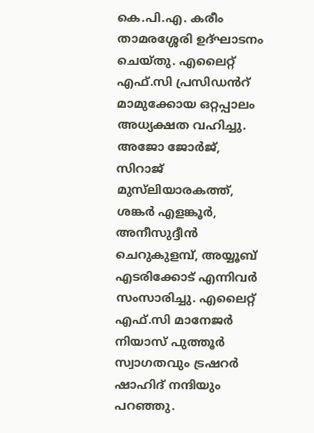കെ.പി.എ. കരീം താമരശ്ശേരി ഉദ്‌ഘാടനം ചെയ്തു. എലൈറ്റ് എഫ്.സി പ്രസിഡൻറ് മാമുക്കോയ ഒറ്റപ്പാലം അധ്യക്ഷത വഹിച്ചു. അജോ ജോർജ്, സിറാജ് മുസ്‌ലിയാരകത്ത്, ശങ്കർ എളങ്കൂർ, അനീസുദ്ദീൻ ചെറുകുളമ്പ്, അയ്യൂബ് എടരിക്കോട് എന്നിവർ സംസാരിച്ചു. എലൈറ്റ് എഫ്.സി മാനേജർ നിയാസ് പുത്തൂർ സ്വാഗതവും ട്രഷറർ ഷാഹിദ് നന്ദിയും പറഞ്ഞു.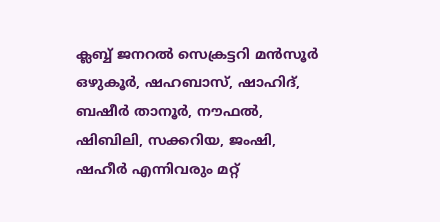ക്ലബ്ബ് ജനറൽ സെക്രട്ടറി മൻസൂർ ഒഴുകൂർ, ഷഹബാസ്, ഷാഹിദ്, ബഷീർ താനൂർ, നൗഫൽ, ഷിബിലി, സക്കറിയ, ജംഷി, ഷഹീർ എന്നിവരും മറ്റ്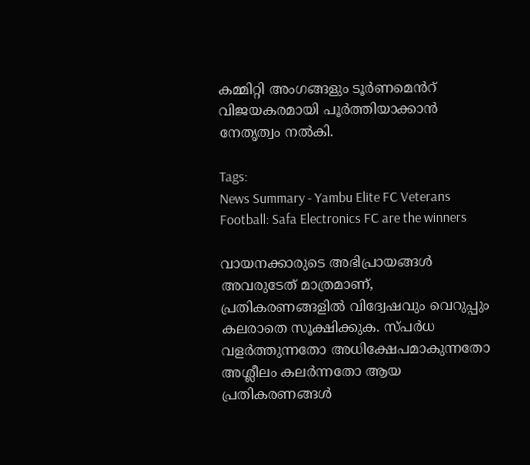കമ്മിറ്റി അംഗങ്ങളും ടൂർണമെൻറ് വിജയകരമായി പൂർത്തിയാക്കാൻ നേതൃത്വം നൽകി.

Tags:
News Summary - Yambu Elite FC Veterans Football: Safa Electronics FC are the winners

വായനക്കാരുടെ അഭിപ്രായങ്ങള്‍ അവരുടേത് മാത്രമാണ്, പ്രതികരണങ്ങളിൽ വിദ്വേഷവും വെറുപ്പും കലരാതെ സൂക്ഷിക്കുക. സ്പർധ വളർത്തുന്നതോ അധിക്ഷേപമാകുന്നതോ അശ്ലീലം കലർന്നതോ ആയ പ്രതികരണങ്ങൾ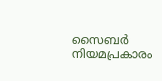സൈബർ നിയമപ്രകാരം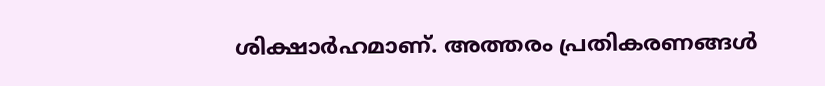ശിക്ഷാർഹമാണ്. അത്തരം പ്രതികരണങ്ങൾ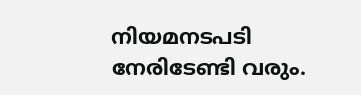നിയമനടപടി നേരിടേണ്ടി വരും.